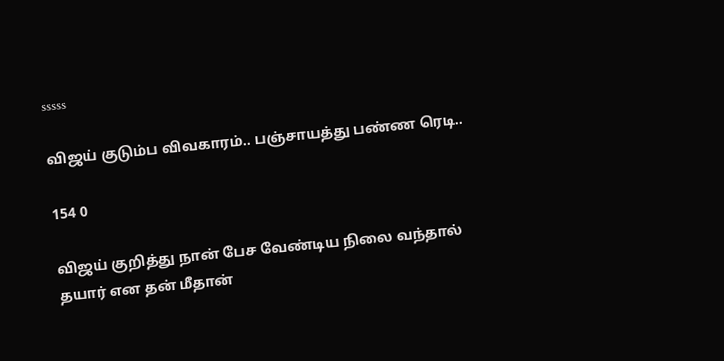sssss

விஜய் குடும்ப விவகாரம்.. பஞ்சாயத்து பண்ண ரெடி..

154 0

விஜய் குறித்து நான் பேச வேண்டிய நிலை வந்தால் தயார் என தன் மீதான்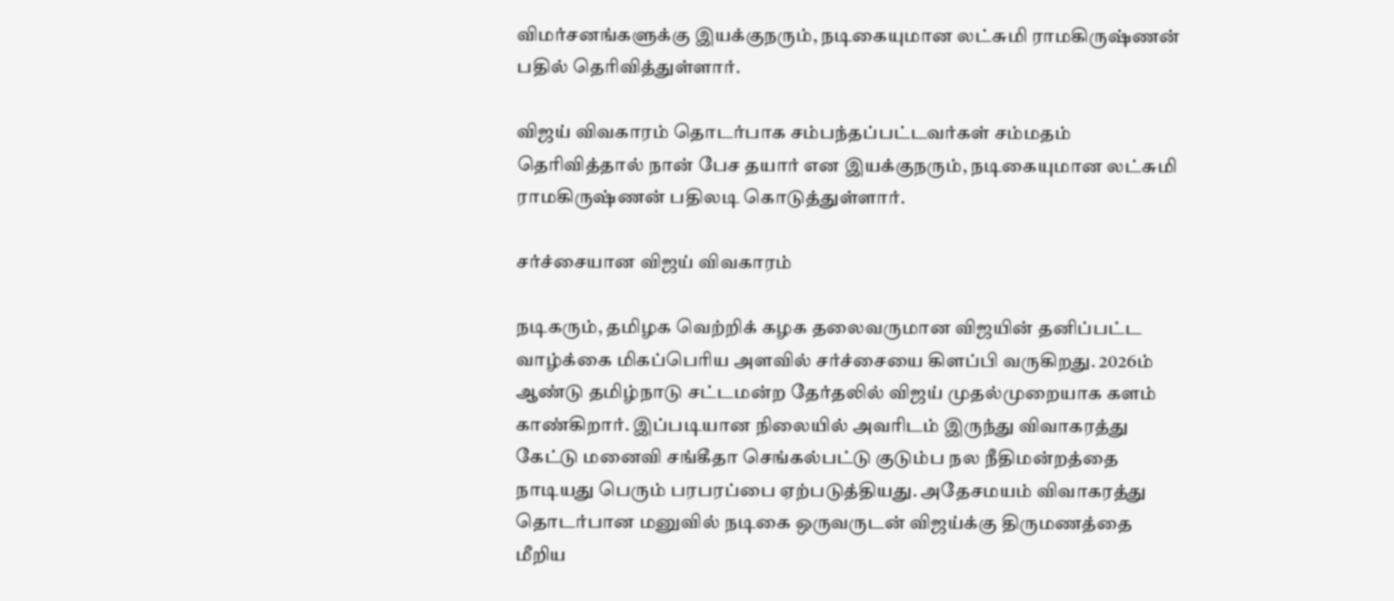விமர்சனங்களுக்கு இயக்குநரும், நடிகையுமான லட்சுமி ராமகிருஷ்ணன் பதில் தெரிவித்துள்ளார்.

விஜய் விவகாரம் தொடர்பாக சம்பந்தப்பட்டவர்கள் சம்மதம் தெரிவித்தால் நான் பேச தயார் என இயக்குநரும், நடிகையுமான லட்சுமி ராமகிருஷ்ணன் பதிலடி கொடுத்துள்ளார்.

சர்ச்சையான விஜய் விவகாரம்

நடிகரும், தமிழக வெற்றிக் கழக தலைவருமான விஜயின் தனிப்பட்ட வாழ்க்கை மிகப்பெரிய அளவில் சர்ச்சையை கிளப்பி வருகிறது. 2026ம் ஆண்டு தமிழ்நாடு சட்டமன்ற தேர்தலில் விஜய் முதல்முறையாக களம் காண்கிறார். இப்படியான நிலையில் அவரிடம் இருந்து விவாகரத்து கேட்டு மனைவி சங்கீதா செங்கல்பட்டு குடும்ப நல நீதிமன்றத்தை நாடியது பெரும் பரபரப்பை ஏற்படுத்தியது. அதேசமயம் விவாகரத்து தொடர்பான மனுவில் நடிகை ஒருவருடன் விஜய்க்கு திருமணத்தை மீறிய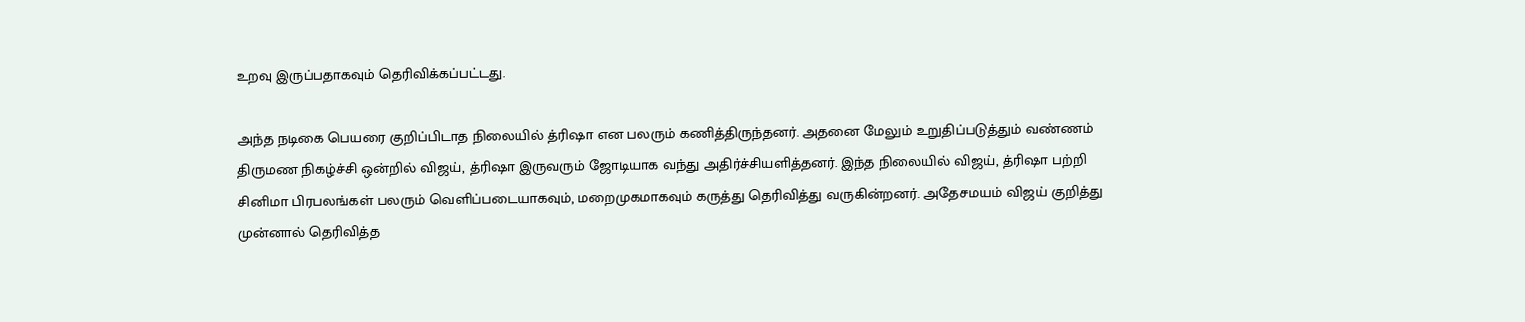உறவு இருப்பதாகவும் தெரிவிக்கப்பட்டது.

அந்த நடிகை பெயரை குறிப்பிடாத நிலையில் த்ரிஷா என பலரும் கணித்திருந்தனர். அதனை மேலும் உறுதிப்படுத்தும் வண்ணம் திருமண நிகழ்ச்சி ஒன்றில் விஜய், த்ரிஷா இருவரும் ஜோடியாக வந்து அதிர்ச்சியளித்தனர். இந்த நிலையில் விஜய், த்ரிஷா பற்றி சினிமா பிரபலங்கள் பலரும் வெளிப்படையாகவும், மறைமுகமாகவும் கருத்து தெரிவித்து வருகின்றனர். அதேசமயம் விஜய் குறித்து முன்னால் தெரிவித்த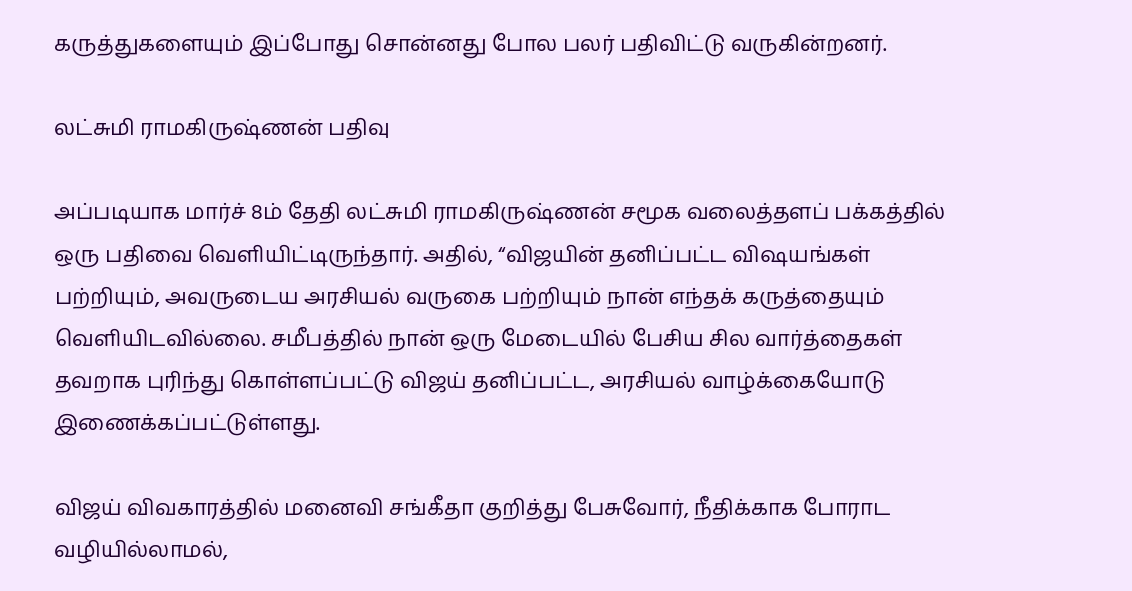கருத்துகளையும் இப்போது சொன்னது போல பலர் பதிவிட்டு வருகின்றனர்.

லட்சுமி ராமகிருஷ்ணன் பதிவு

அப்படியாக மார்ச் 8ம் தேதி லட்சுமி ராமகிருஷ்ணன் சமூக வலைத்தளப் பக்கத்தில் ஒரு பதிவை வெளியிட்டிருந்தார். அதில், “விஜயின் தனிப்பட்ட விஷயங்கள் பற்றியும், அவருடைய அரசியல் வருகை பற்றியும் நான் எந்தக் கருத்தையும் வெளியிடவில்லை. சமீபத்தில் நான் ஒரு மேடையில் பேசிய சில வார்த்தைகள் தவறாக புரிந்து கொள்ளப்பட்டு விஜய் தனிப்பட்ட, அரசியல் வாழ்க்கையோடு இணைக்கப்பட்டுள்ளது.

விஜய் விவகாரத்தில் மனைவி சங்கீதா குறித்து பேசுவோர், நீதிக்காக போராட வழியில்லாமல்,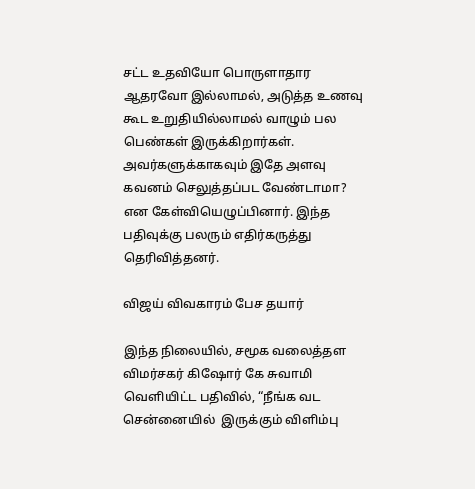சட்ட உதவியோ பொருளாதார ஆதரவோ இல்லாமல், அடுத்த உணவு கூட உறுதியில்லாமல் வாழும் பல பெண்கள் இருக்கிறார்கள். அவர்களுக்காகவும் இதே அளவு கவனம் செலுத்தப்பட வேண்டாமா? என கேள்வியெழுப்பினார். இந்த பதிவுக்கு பலரும் எதிர்கருத்து தெரிவித்தனர்.

விஜய் விவகாரம் பேச தயார்

இந்த நிலையில், சமூக வலைத்தள விமர்சகர் கிஷோர் கே சுவாமி வெளியிட்ட பதிவில், “நீங்க வட சென்னையில்  இருக்கும் விளிம்பு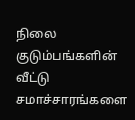நிலை குடும்பங்களின் வீட்டு சமாச்சாரங்களை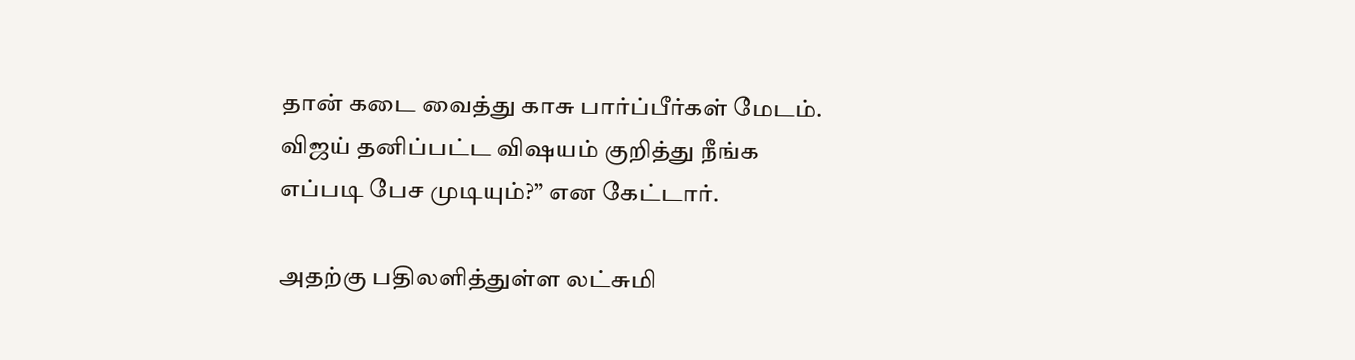தான் கடை வைத்து காசு பார்ப்பீர்கள் மேடம். விஜய் தனிப்பட்ட விஷயம் குறித்து நீங்க எப்படி பேச முடியும்?” என கேட்டார்.

அதற்கு பதிலளித்துள்ள லட்சுமி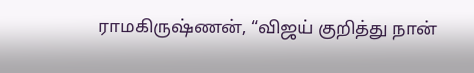ராமகிருஷ்ணன், “விஜய் குறித்து நான்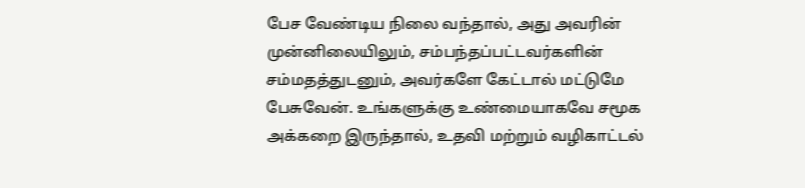பேச வேண்டிய நிலை வந்தால், அது அவரின் முன்னிலையிலும், சம்பந்தப்பட்டவர்களின் சம்மதத்துடனும், அவர்களே கேட்டால் மட்டுமே பேசுவேன். உங்களுக்கு உண்மையாகவே சமூக அக்கறை இருந்தால், உதவி மற்றும் வழிகாட்டல்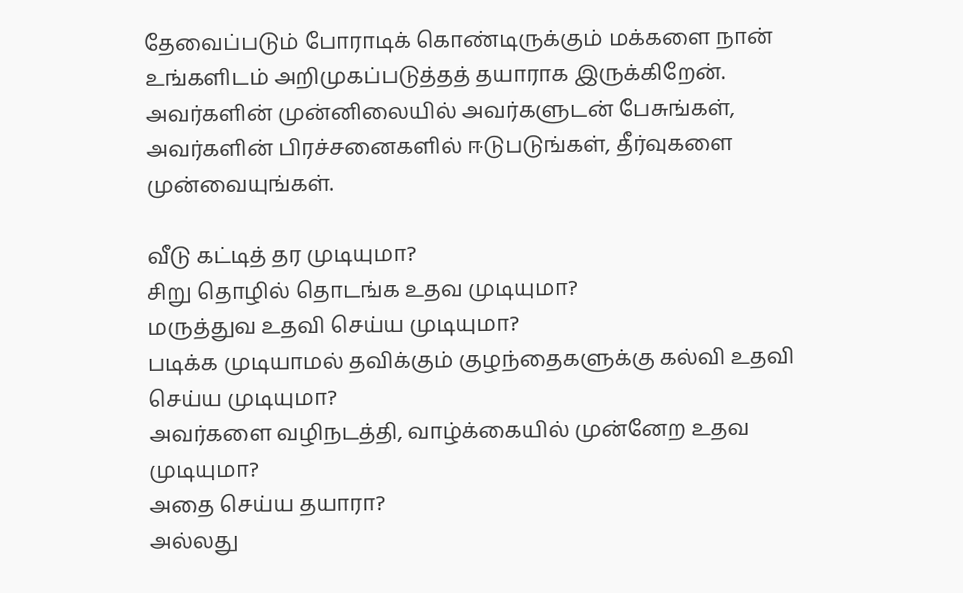தேவைப்படும் போராடிக் கொண்டிருக்கும் மக்களை நான் உங்களிடம் அறிமுகப்படுத்தத் தயாராக இருக்கிறேன். அவர்களின் முன்னிலையில் அவர்களுடன் பேசுங்கள், அவர்களின் பிரச்சனைகளில் ஈடுபடுங்கள், தீர்வுகளை முன்வையுங்கள்.

வீடு கட்டித் தர முடியுமா?
சிறு தொழில் தொடங்க உதவ முடியுமா?
மருத்துவ உதவி செய்ய முடியுமா?
படிக்க முடியாமல் தவிக்கும் குழந்தைகளுக்கு கல்வி உதவி செய்ய முடியுமா?
அவர்களை வழிநடத்தி, வாழ்க்கையில் முன்னேற உதவ முடியுமா?
அதை செய்ய தயாரா?
அல்லது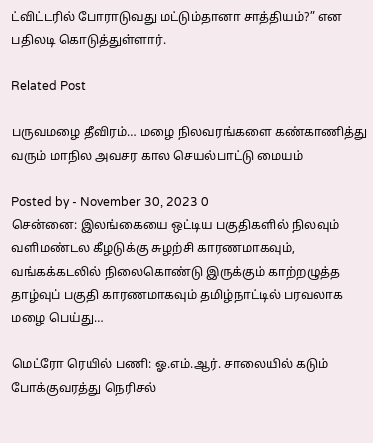ட்விட்டரில் போராடுவது மட்டும்தானா சாத்தியம்?” என பதிலடி கொடுத்துள்ளார்.

Related Post

பருவமழை தீவிரம்… மழை நிலவரங்களை கண்காணித்து வரும் மாநில அவசர கால செயல்பாட்டு மையம்

Posted by - November 30, 2023 0
சென்னை: இலங்கையை ஒட்டிய பகுதிகளில் நிலவும் வளிமண்டல கீழடுக்கு சுழற்சி காரணமாகவும், வங்கக்கடலில் நிலைகொண்டு இருக்கும் காற்றழுத்த தாழ்வுப் பகுதி காரணமாகவும் தமிழ்நாட்டில் பரவலாக மழை பெய்து…

மெட்ரோ ரெயில் பணி: ஓ.எம்.ஆர். சாலையில் கடும் போக்குவரத்து நெரிசல்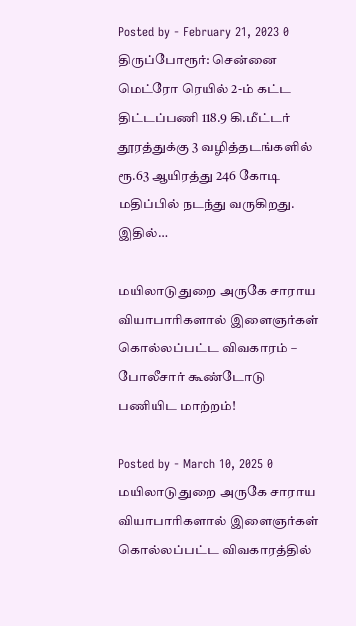Posted by - February 21, 2023 0
திருப்போரூர்: சென்னை மெட்ரோ ரெயில் 2-ம் கட்ட திட்டப்பணி 118.9 கி.மீட்டர் தூரத்துக்கு 3 வழித்தடங்களில் ரூ.63 ஆயிரத்து 246 கோடி மதிப்பில் நடந்து வருகிறது. இதில்…

மயிலாடுதுறை அருகே சாராய வியாபாரிகளால் இளைஞர்கள் கொல்லப்பட்ட விவகாரம் – போலீசார் கூண்டோடு பணியிட மாற்றம்!

Posted by - March 10, 2025 0
மயிலாடுதுறை அருகே சாராய வியாபாரிகளால் இளைஞர்கள் கொல்லப்பட்ட விவகாரத்தில்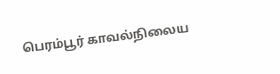பெரம்பூர் காவல்நிலைய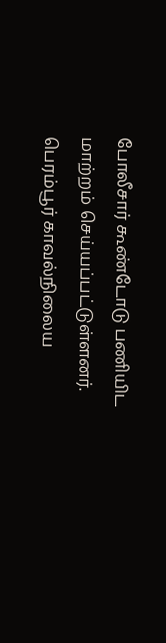போலீசார் கூண்டோடு பணியிட மாற்றம் செய்யப்பட்டுள்ளனர். பெரம்பூர் காவல்நிலைய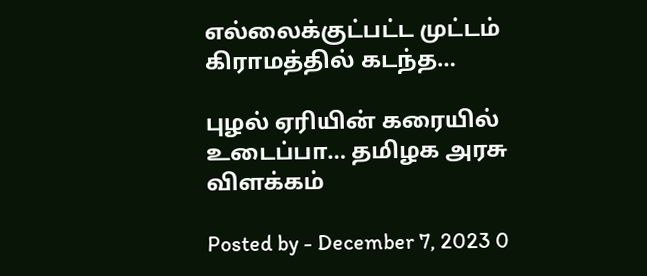எல்லைக்குட்பட்ட முட்டம் கிராமத்தில் கடந்த…

புழல் ஏரியின் கரையில் உடைப்பா… தமிழக அரசு விளக்கம்

Posted by - December 7, 2023 0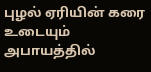புழல் ஏரியின் கரை உடையும் அபாயத்தில்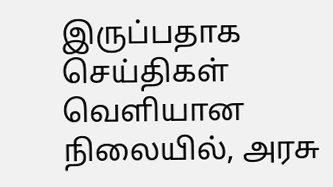இருப்பதாக செய்திகள் வெளியான நிலையில், அரசு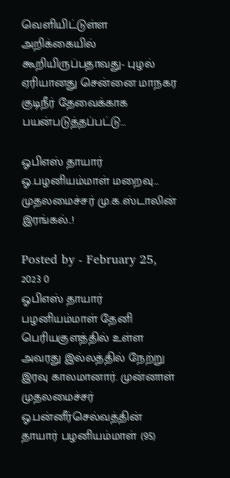வெளியிட்டுள்ள அறிக்கையில் கூறியிருப்பதாவது- புழல் ஏரியானது சென்னை மாநகர குடிநீர் தேவைக்காக பயன்படுத்தப்பட்டு…

ஓபிஎஸ் தாயார் ஓ.பழனியம்மாள் மறைவு… முதலமைச்சர் மு.க.ஸ்டாலின் இரங்கல்..!

Posted by - February 25, 2023 0
ஓபிஎஸ் தாயார் பழனியம்மாள் தேனி பெரியகுளத்தில் உள்ள அவரது இல்லத்தில் நேற்று இரவு காலமானார். முன்னாள் முதலமைச்சர் ஓ.பன்னீர்செல்வத்தின் தாயார் பழனியம்மாள் (95)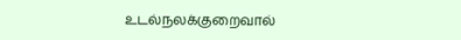உடல்நலக்குறைவால்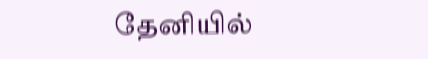தேனியில்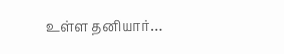உள்ள தனியார்…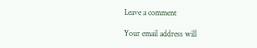Leave a comment

Your email address will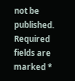not be published. Required fields are marked *